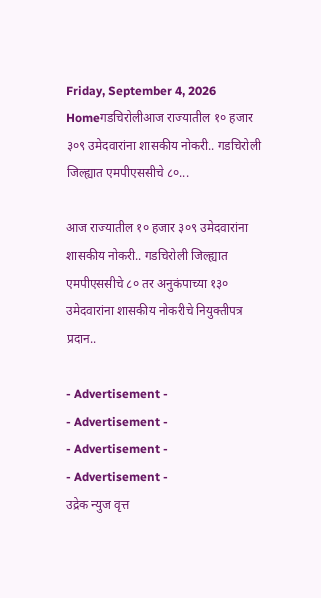Friday, September 4, 2026
Homeगडचिरोलीआज राज्यातील १० हजार ३०९ उमेदवारांना शासकीय नोकरी.. गडचिरोली जिल्ह्यात एमपीएससीचे ८०...

आज राज्यातील १० हजार ३०९ उमेदवारांना शासकीय नोकरी.. गडचिरोली जिल्ह्यात एमपीएससीचे ८० तर अनुकंपाच्या १३० उमेदवारांना शासकीय नोकरीचे नियुक्तीपत्र प्रदान..

- Advertisement -
- Advertisement -
- Advertisement -
- Advertisement -
उद्रेक न्युज वृत्त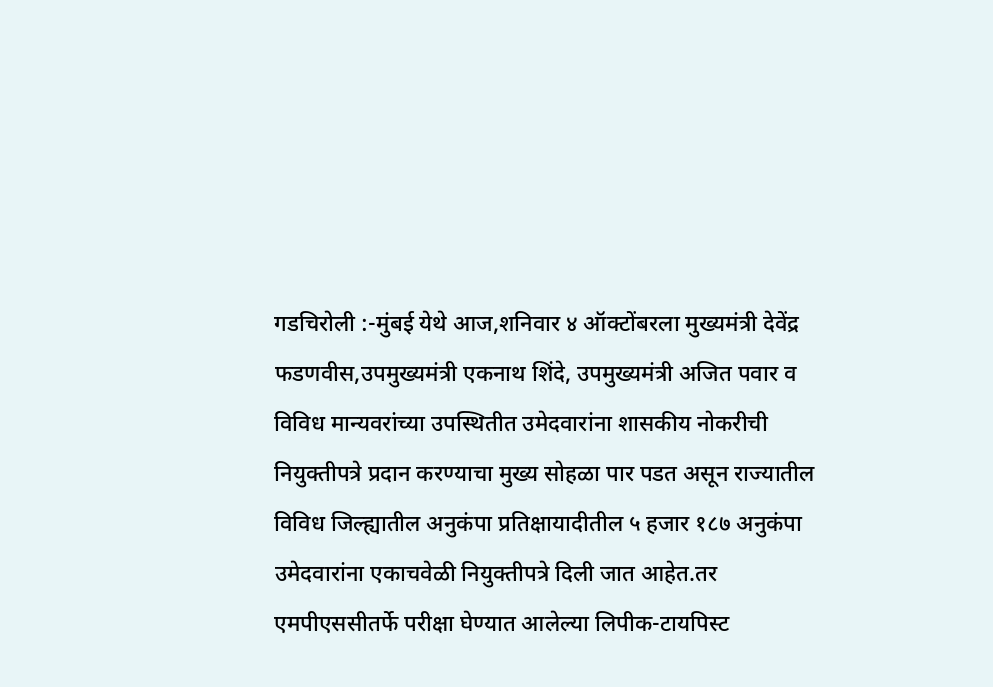गडचिरोली :-मुंबई येथे आज,शनिवार ४ ऑक्टोंबरला मुख्यमंत्री देवेंद्र फडणवीस,उपमुख्यमंत्री एकनाथ शिंदे, उपमुख्यमंत्री अजित पवार व विविध मान्यवरांच्या उपस्थितीत उमेदवारांना शासकीय नोकरीची नियुक्तीपत्रे प्रदान करण्याचा मुख्य सोहळा पार पडत असून राज्यातील विविध जिल्ह्यातील अनुकंपा प्रतिक्षायादीतील ५ हजार १८७ अनुकंपा उमेदवारांना एकाचवेळी नियुक्तीपत्रे दिली जात आहेत.तर एमपीएससीतर्फे परीक्षा घेण्यात आलेल्या लिपीक-टायपिस्ट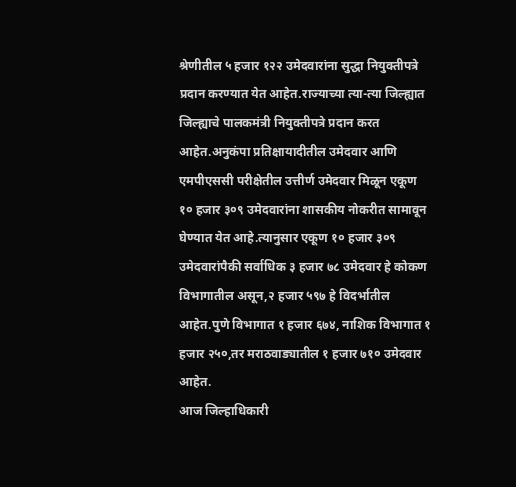श्रेणीतील ५ हजार १२२ उमेदवारांना सुद्धा नियुक्तीपत्रे प्रदान करण्यात येत आहेत.राज्याच्या त्या-त्या जिल्ह्यात जिल्ह्याचे पालकमंत्री नियुक्तीपत्रे प्रदान करत आहेत.अनुकंपा प्रतिक्षायादीतील उमेदवार आणि एमपीएससी परीक्षेतील उत्तीर्ण उमेदवार मिळून एकूण १० हजार ३०९ उमेदवारांना शासकीय नोकरीत सामावून घेण्यात येत आहे.त्यानुसार एकूण १० हजार ३०९ उमेदवारांपैकी सर्वाधिक ३ हजार ७८ उमेदवार हे कोकण विभागातील असून,२ हजार ५९७ हे विदर्भातील आहेत.पुणे विभागात १ हजार ६७४, नाशिक विभागात १ हजार २५०,तर मराठवाड्यातील १ हजार ७१० उमेदवार आहेत.
आज जिल्हाधिकारी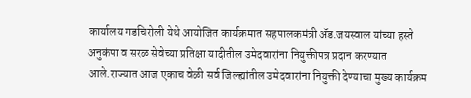कार्यालय गडचिरोली येथे आयोजित कार्यक्रमात सहपालकमंत्री ॲड.जयस्वाल यांच्या हस्ते अनुकंपा व सरळ सेवेच्या प्रतिक्षा यादीतील उमेदवारांना नियुक्तीपत्र प्रदान करण्यात आले.राज्यात आज एकाच वेळी सर्व जिल्ह्यांतील उमेदवारांना नियुक्ती देण्याचा मुख्य कार्यक्रम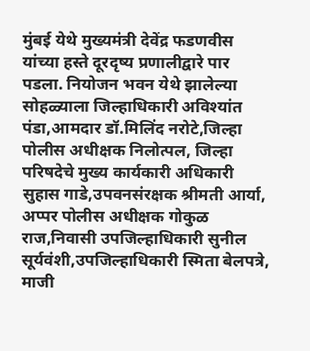मुंबई येथे मुख्यमंत्री देवेंद्र फडणवीस यांच्या हस्ते दूरदृष्य प्रणालीद्वारे पार पडला. नियोजन भवन येथे झालेल्या  सोहळ्याला जिल्हाधिकारी अविश्यांत पंडा,आमदार डॉ.मिलिंद नरोटे,जिल्हा पोलीस अधीक्षक निलोत्पल, जिल्हा परिषदेचे मुख्य कार्यकारी अधिकारी सुहास गाडे,उपवनसंरक्षक श्रीमती आर्या, अप्पर पोलीस अधीक्षक गोकुळ राज,निवासी उपजिल्हाधिकारी सुनील सूर्यवंशी,उपजिल्हाधिकारी स्मिता बेलपत्रे, माजी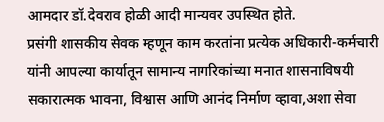आमदार डॉ.देवराव होळी आदी मान्यवर उपस्थित होते.
प्रसंगी शासकीय सेवक म्हणून काम करतांना प्रत्येक अधिकारी-कर्मचारी यांनी आपल्या कार्यातून सामान्य नागरिकांच्या मनात शासनाविषयी सकारात्मक भावना, विश्वास आणि आनंद निर्माण व्हावा,अशा सेवा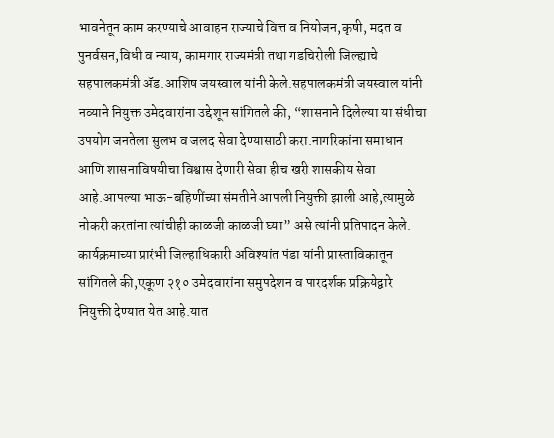भावनेतून काम करण्याचे आवाहन राज्याचे वित्त व नियोजन,कृषी, मदत व पुनर्वसन,विधी व न्याय, कामगार राज्यमंत्री तथा गडचिरोली जिल्ह्याचे सहपालकमंत्री ॲड.आशिष जयस्वाल यांनी केले.सहपालकमंत्री जयस्वाल यांनी नव्याने नियुक्त उमेदवारांना उद्देशून सांगितले की, “शासनाने दिलेल्या या संधीचा उपयोग जनतेला सुलभ व जलद सेवा देण्यासाठी करा.नागरिकांना समाधान आणि शासनाविषयीचा विश्वास देणारी सेवा हीच खरी शासकीय सेवा आहे.आपल्या भाऊ-बहिणींच्या संमतीने आपली नियुक्ती झाली आहे,त्यामुळे नोकरी करतांना त्यांचीही काळजी काळजी घ्या” असे त्यांनी प्रतिपादन केले.
कार्यक्रमाच्या प्रारंभी जिल्हाधिकारी अविश्यांत पंडा यांनी प्रास्ताविकातून सांगितले की,एकूण २१० उमेदवारांना समुपदेशन व पारदर्शक प्रक्रियेद्वारे नियुक्ती देण्यात येत आहे.यात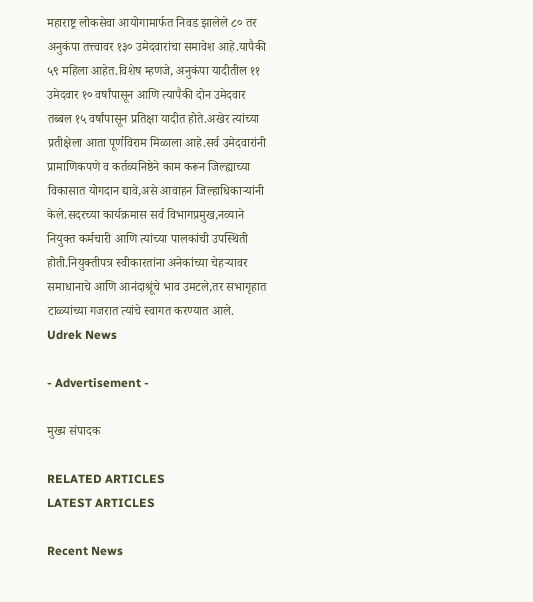महाराष्ट्र लोकसेवा आयोगामार्फत निवड झालेले ८० तर अनुकंपा तत्त्वावर १३० उमेदवारांचा समावेश आहे.यापैकी ५९ महिला आहेत.विशेष म्हणजे, अनुकंपा यादीतील ११ उमेदवार १० वर्षांपासून आणि त्यापैकी दोन उमेदवार तब्बल १५ वर्षांपासून प्रतिक्षा यादीत होते.अखेर त्यांच्या प्रतीक्षेला आता पूर्णविराम मिळाला आहे.सर्व उमेदवारांनी प्रामाणिकपणे व कर्तव्यनिष्ठेने काम करून जिल्ह्याच्या विकासात योगदान द्यावे,असे आवाहन जिल्हाधिकाऱ्यांनी केले.सदरच्या कार्यक्रमास सर्व विभागप्रमुख,नव्याने नियुक्त कर्मचारी आणि त्यांच्या पालकांची उपस्थिती होती.नियुक्तीपत्र स्वीकारतांना अनेकांच्या चेहऱ्यावर समाधानाचे आणि आनंदाश्रूंचे भाव उमटले,तर सभागृहात टाळ्यांच्या गजरात त्यांचे स्वागत करण्यात आले.
Udrek News

- Advertisement -

मुख्य संपादक

RELATED ARTICLES
LATEST ARTICLES

Recent News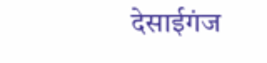देसाईगंज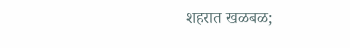शहरात खळबळ;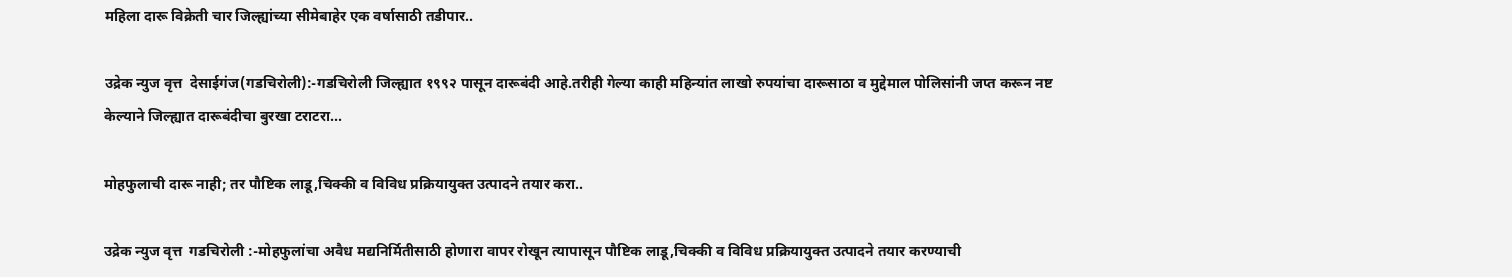महिला दारू विक्रेती चार जिल्ह्यांच्या सीमेबाहेर एक वर्षासाठी तडीपार..

उद्रेक न्युज वृत्त  देसाईगंज(गडचिरोली):-गडचिरोली जिल्ह्यात १९९२ पासून दारूबंदी आहे.तरीही गेल्या काही महिन्यांत लाखो रुपयांचा दारूसाठा व मुद्देमाल पोलिसांनी जप्त करून नष्ट केल्याने जिल्ह्यात दारूबंदीचा बुरखा टराटरा...

मोहफुलाची दारू नाही; तर पौष्टिक लाडू,चिक्की व विविध प्रक्रियायुक्त उत्पादने तयार करा..

उद्रेक न्युज वृत्त  गडचिरोली :-मोहफुलांचा अवैध मद्यनिर्मितीसाठी होणारा वापर रोखून त्यापासून पौष्टिक लाडू,चिक्की व विविध प्रक्रियायुक्त उत्पादने तयार करण्याची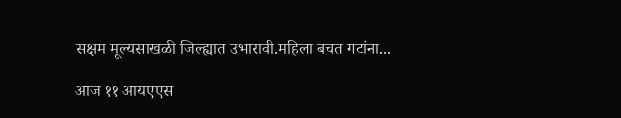सक्षम मूल्यसाखळी जिल्ह्यात उभारावी.महिला बचत गटांना...

आज ११ आयएएस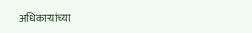अधिकाऱ्यांच्या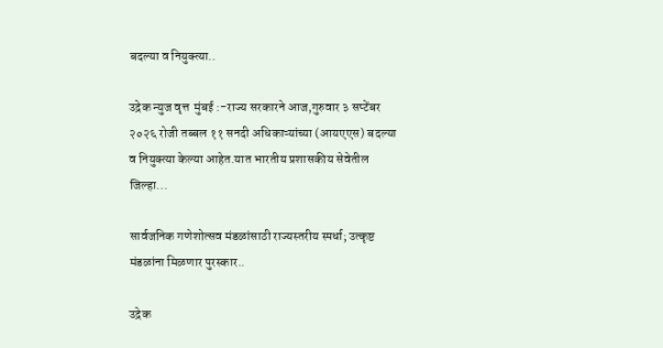बदल्या व नियुक्त्या..

उद्रेक न्युज वृत्त  मुंबई :-राज्य सरकारने आज,गुरुवार ३ सप्टेंबर २०२६ रोजी तब्बल ११ सनदी अधिकाऱ्यांच्या (आयएएस) बदल्या व नियुक्त्या केल्या आहेत.यात भारतीय प्रशासकीय सेवेतील जिल्हा...

सार्वजनिक गणेशोत्सव मंडळांसाठी राज्यस्तरीय स्पर्धा; उत्कृष्ट मंडळांना मिळणार पुरस्कार..

उद्रेक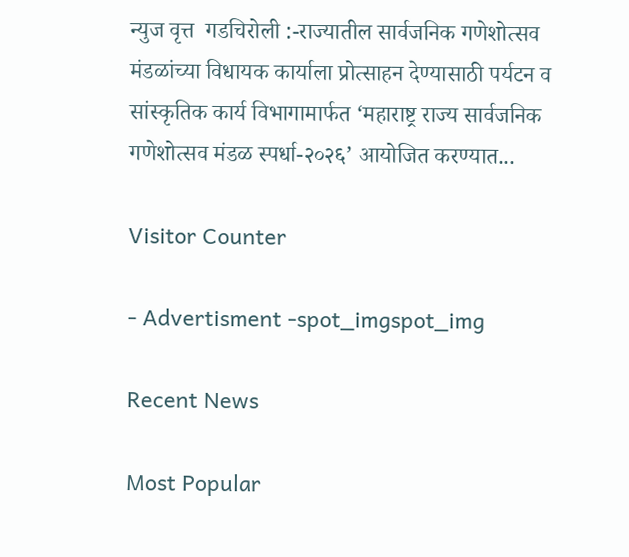न्युज वृत्त  गडचिरोली :-राज्यातील सार्वजनिक गणेशोत्सव मंडळांच्या विधायक कार्याला प्रोत्साहन देण्यासाठी पर्यटन व सांस्कृतिक कार्य विभागामार्फत ‘महाराष्ट्र राज्य सार्वजनिक गणेशोत्सव मंडळ स्पर्धा-२०२६’ आयोजित करण्यात...

Visitor Counter

- Advertisment -spot_imgspot_img

Recent News

Most Popular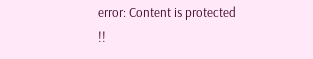error: Content is protected !!